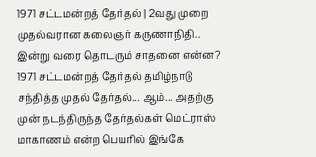1971 சட்டமன்றத் தேர்தல் | 2வது முறை முதல்வரான கலைஞர் கருணாநிதி.. இன்று வரை தொடரும் சாதனை என்ன?
1971 சட்டமன்றத் தேர்தல் தமிழ்நாடு சந்தித்த முதல் தேர்தல்... ஆம்... அதற்கு முன் நடந்திருந்த தேர்தல்கள் மெட்ராஸ் மாகாணம் என்ற பெயரில் இங்கே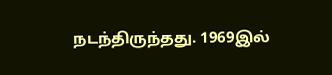நடந்திருந்தது. 1969இல்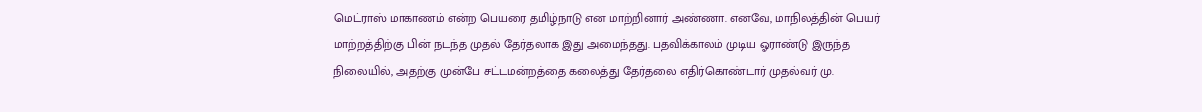மெட்ராஸ் மாகாணம் என்ற பெயரை தமிழ்நாடு என மாற்றினார் அண்ணா. எனவே, மாநிலத்தின் பெயர் மாற்றத்திற்கு பின் நடந்த முதல் தேர்தலாக இது அமைந்தது. பதவிக்காலம் முடிய ஓராண்டு இருந்த நிலையில், அதற்கு முன்பே சட்டமன்றத்தை கலைத்து தேர்தலை எதிர்கொண்டார் முதல்வர் மு.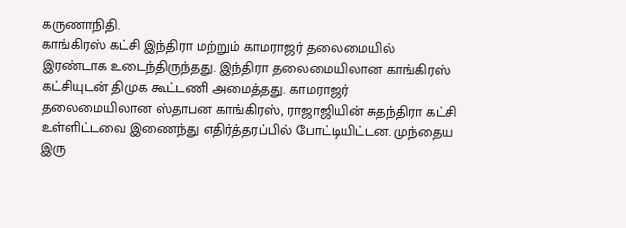கருணாநிதி.
காங்கிரஸ் கட்சி இந்திரா மற்றும் காமராஜர் தலைமையில் இரண்டாக உடைந்திருந்தது. இந்திரா தலைமையிலான காங்கிரஸ் கட்சியுடன் திமுக கூட்டணி அமைத்தது. காமராஜர் தலைமையிலான ஸ்தாபன காங்கிரஸ், ராஜாஜியின் சுதந்திரா கட்சி உள்ளிட்டவை இணைந்து எதிர்த்தரப்பில் போட்டியிட்டன. முந்தைய இரு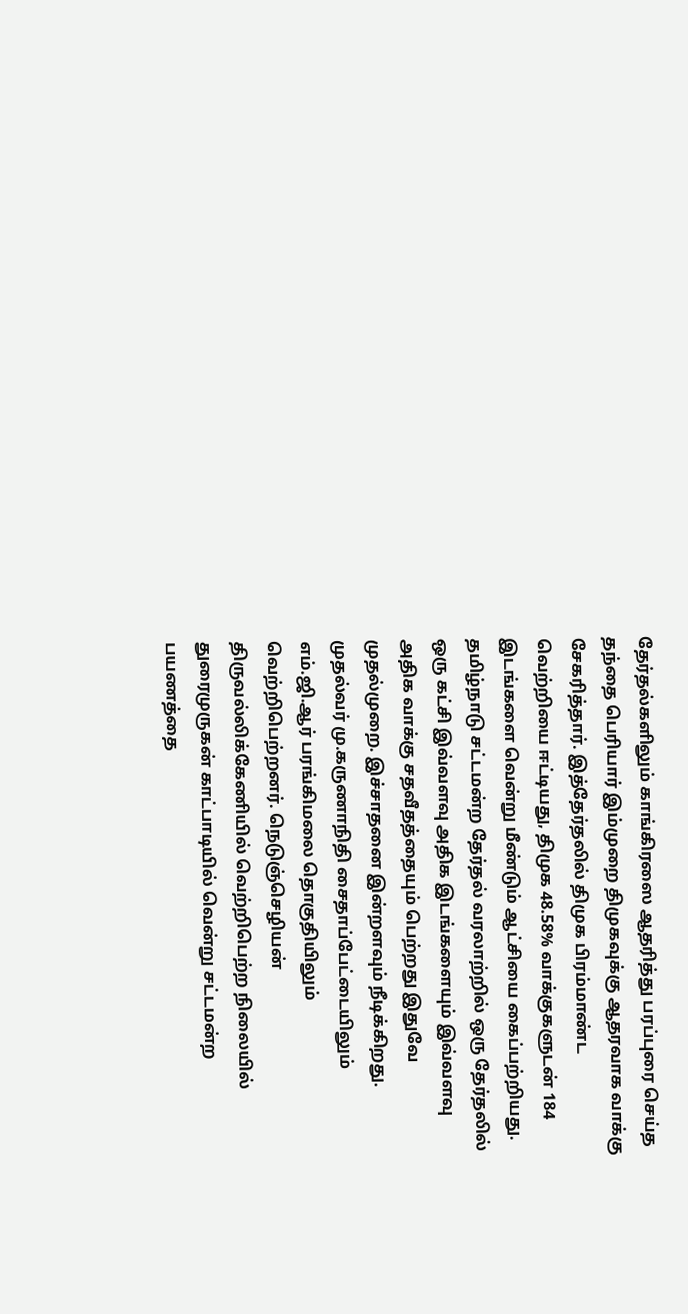தேர்தல்களிலும் காங்கிரஸை ஆதரித்து பரப்புரை செய்த தந்தை பெரியார் இம்முறை திமுகவுக்கு ஆதரவாக வாக்கு சேகரித்தார். இத்தேர்தலில் திமுக பிரம்மாண்ட வெற்றியை ஈட்டியது, திமுக 48.58% வாக்குகளுடன் 184 இடங்களை வென்று மீண்டும் ஆட்சியை கைப்பற்றியது.
தமிழ்நாடு சட்டமன்ற தேர்தல் வரலாற்றில் ஒரு தேர்தலில் ஒரு கட்சி இவ்வளவு அதிக இடங்களையும் இவ்வளவு அதிக வாக்கு சதவீதத்தையும் பெற்றது இதுவே முதல்முறை. இச்சாதனை இன்றளவும் நீடிக்கிறது. முதல்வர் மு.கருணாநிதி சைதாப்பேட்டையிலும் எம்.ஜி.ஆர் பரங்கிமலை தொகுதியிலும் வெற்றிபெற்றனர். நெடுஞ்செழியன் திருவல்லிக்கேணியில் வெற்றிபெற்ற நிலையில் துரைமுருகன் காட்பாடியில் வென்று சட்டமன்ற பயணத்தை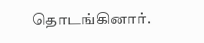தொடங்கினார்.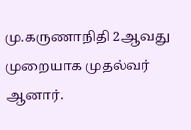மு.கருணாநிதி 2ஆவது முறையாக முதல்வர் ஆனார்.